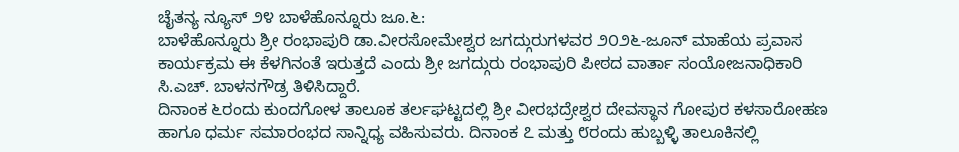ಚೈತನ್ಯ ನ್ಯೂಸ್ ೨೪ ಬಾಳೆಹೊನ್ನೂರು ಜೂ.೬:
ಬಾಳೆಹೊನ್ನೂರು ಶ್ರೀ ರಂಭಾಪುರಿ ಡಾ.ವೀರಸೋಮೇಶ್ವರ ಜಗದ್ಗುರುಗಳವರ ೨೦೨೬-ಜೂನ್ ಮಾಹೆಯ ಪ್ರವಾಸ ಕಾರ್ಯಕ್ರಮ ಈ ಕೆಳಗಿನಂತೆ ಇರುತ್ತದೆ ಎಂದು ಶ್ರೀ ಜಗದ್ಗುರು ರಂಭಾಪುರಿ ಪೀಠದ ವಾರ್ತಾ ಸಂಯೋಜನಾಧಿಕಾರಿ ಸಿ.ಎಚ್. ಬಾಳನಗೌಡ್ರ ತಿಳಿಸಿದ್ದಾರೆ.
ದಿನಾಂಕ ೬ರಂದು ಕುಂದಗೋಳ ತಾಲೂಕ ತರ್ಲಘಟ್ಟದಲ್ಲಿ ಶ್ರೀ ವೀರಭದ್ರೇಶ್ವರ ದೇವಸ್ಥಾನ ಗೋಪುರ ಕಳಸಾರೋಹಣ ಹಾಗೂ ಧರ್ಮ ಸಮಾರಂಭದ ಸಾನ್ನಿಧ್ಯ ವಹಿಸುವರು. ದಿನಾಂಕ ೭ ಮತ್ತು ೮ರಂದು ಹುಬ್ಬಳ್ಳಿ ತಾಲೂಕಿನಲ್ಲಿ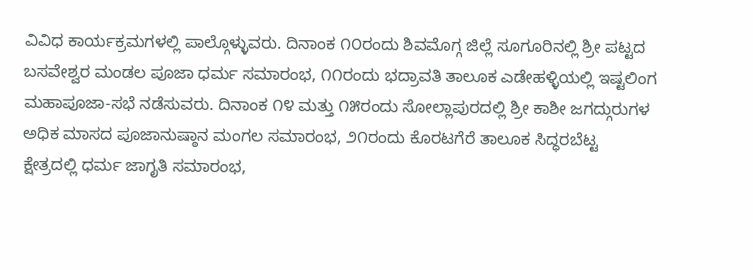ವಿವಿಧ ಕಾರ್ಯಕ್ರಮಗಳಲ್ಲಿ ಪಾಲ್ಗೊಳ್ಳುವರು. ದಿನಾಂಕ ೧೦ರಂದು ಶಿವಮೊಗ್ಗ ಜಿಲ್ಲೆ ಸೂಗೂರಿನಲ್ಲಿ ಶ್ರೀ ಪಟ್ಟದ ಬಸವೇಶ್ವರ ಮಂಡಲ ಪೂಜಾ ಧರ್ಮ ಸಮಾರಂಭ, ೧೧ರಂದು ಭದ್ರಾವತಿ ತಾಲೂಕ ಎಡೇಹಳ್ಳಿಯಲ್ಲಿ ಇಷ್ಟಲಿಂಗ ಮಹಾಪೂಜಾ-ಸಭೆ ನಡೆಸುವರು. ದಿನಾಂಕ ೧೪ ಮತ್ತು ೧೫ರಂದು ಸೋಲ್ಲಾಪುರದಲ್ಲಿ ಶ್ರೀ ಕಾಶೀ ಜಗದ್ಗುರುಗಳ ಅಧಿಕ ಮಾಸದ ಪೂಜಾನುಷ್ಠಾನ ಮಂಗಲ ಸಮಾರಂಭ, ೨೧ರಂದು ಕೊರಟಗೆರೆ ತಾಲೂಕ ಸಿದ್ಧರಬೆಟ್ಟ ಕ್ಷೇತ್ರದಲ್ಲಿ ಧರ್ಮ ಜಾಗೃತಿ ಸಮಾರಂಭ,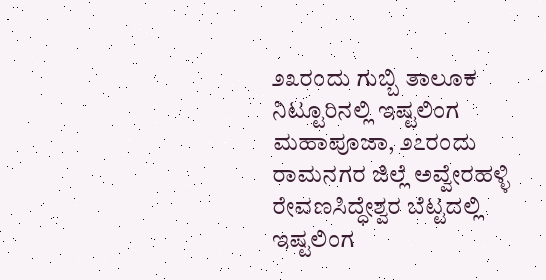೨೩ರಂದು ಗುಬ್ಬಿ ತಾಲೂಕ ನಿಟ್ಟೂರಿನಲ್ಲಿ ಇಷ್ಟಲಿಂಗ ಮಹಾಪೂಜಾ, ೨೭ರಂದು ರಾಮನಗರ ಜಿಲ್ಲೆ ಅವ್ವೇರಹಳ್ಳಿ ರೇವಣಸಿದ್ಧೇಶ್ವರ ಬೆಟ್ಟದಲ್ಲಿ ಇಷ್ಟಲಿಂಗ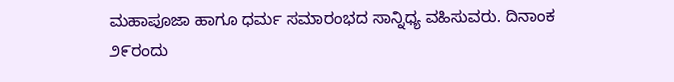ಮಹಾಪೂಜಾ ಹಾಗೂ ಧರ್ಮ ಸಮಾರಂಭದ ಸಾನ್ನಿಧ್ಯ ವಹಿಸುವರು. ದಿನಾಂಕ ೨೯ರಂದು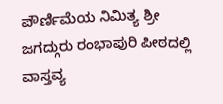ಪೌರ್ಣಿಮೆಯ ನಿಮಿತ್ಯ ಶ್ರೀ ಜಗದ್ಗುರು ರಂಭಾಪುರಿ ಪೀಠದಲ್ಲಿ ವಾಸ್ತವ್ಯ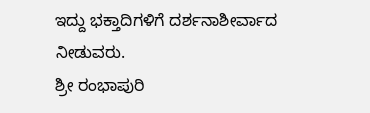ಇದ್ದು ಭಕ್ತಾದಿಗಳಿಗೆ ದರ್ಶನಾಶೀರ್ವಾದ ನೀಡುವರು.
ಶ್ರೀ ರಂಭಾಪುರಿ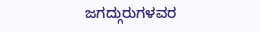ಜಗದ್ಗುರುಗಳವರ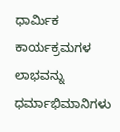ಧಾರ್ಮಿಕ ಕಾರ್ಯಕ್ರಮಗಳ ಲಾಭವನ್ನು ಧರ್ಮಾಭಿಮಾನಿಗಳು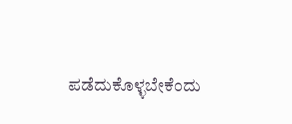ಪಡೆದುಕೊಳ್ಳಬೇಕೆಂದು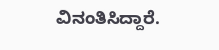ವಿನಂತಿಸಿದ್ದಾರೆ.